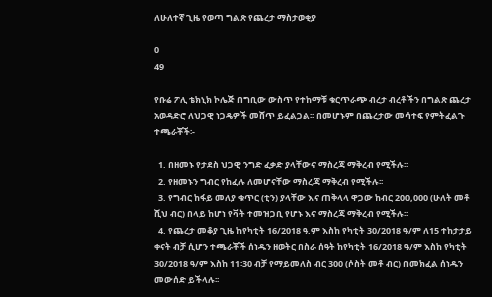ለሁለተኛ ጊዜ የወጣ ግልጽ የጨረታ ማስታወቂያ

0
49

የቡሬ ፖሊ ቴክኒክ ኮሌጅ በግቢው ውስጥ የተከማቹ ቁርጥራጭ ብረታ ብረቶችን በግልጽ ጨረታ አወዳድሮ ለህጋዊ ነጋዴዎች መሸጥ ይፈልጋል፡፡ በመሆኑም በጨረታው መሳተፍ የምትፈልጉ  ተጫራቾች፡-

  1. በዘመኑ የታደስ ህጋዊ ንግድ ፈቃድ ያላቸውና ማስረጃ ማቅረብ የሚችሉ፡፡
  2. የዘመኑን ግብር የከፈሉ ለመሆናቸው ማስረጃ ማቅረብ የሚችሉ፡፡
  3. የግብር ከፋይ መለያ ቁጥር (ቲን) ያላቸው እና ጠቅላላ ዋጋው ከብር 200,000 (ሁለት መቶ ሺህ ብር) በላይ ከሆነ የቫት ተመዝጋቢ የሆኑ እና ማስረጃ ማቅረብ የሚችሉ፡፡
  4. የጨረታ መቆያ ጊዜ ከየካቲት 16/2018 ዓ.ም እስከ የካቲት 30/2018 ዓ/ም ለ15 ተከታታይ ቀናት ብቻ ሲሆን ተጫራቾች ሰነዱን ዘወትር በስራ ሰዓት ከየካቲት 16/2018 ዓ/ም እስከ የካቲት 30/2018 ዓ/ም እስከ 11፡30 ብቻ የማይመለስ ብር 300 (ሶስት መቶ ብር) በመክፈል ሰነዱን መውሰድ ይችላሉ፡፡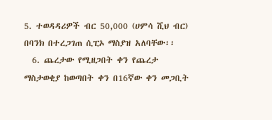5. ተወዳዳሪዎች ብር 50,000 (ሀምሳ ሺህ ብር) በባንክ በተረጋገጠ ሲፒኦ ማስያዝ አለባቸው፡፡
  6. ጨረታው የሚዘጋበት ቀን የጨረታ ማስታወቂያ ከወጣበት ቀን በ16ኛው ቀን መጋቢት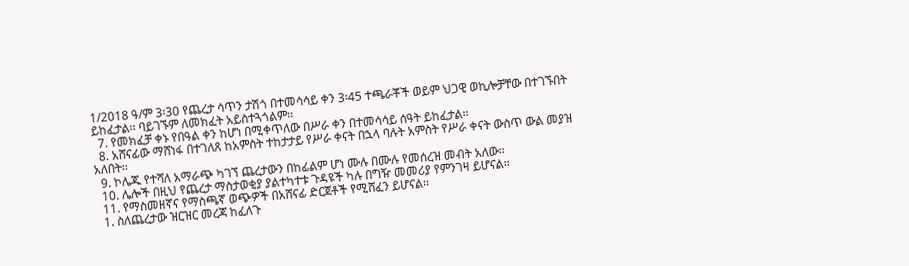1/2018 ዓ/ም 3፡30 የጨረታ ሳጥን ታሽጎ በተመሳሳይ ቀን 3፡45 ተጫራቾች ወይም ህጋዊ ወኪሎቻቸው በተገኙበት ይከፈታል፡፡ ባይገኙም ለመክፈት አይስተጓጎልም፡፡
  7. የመክፈቻ ቀኑ የበዓል ቀን ከሆነ በሚቀጥለው በሥራ ቀን በተመሳሳይ ሰዓት ይከፈታል፡፡
  8. አሸናፊው ማሸነፋ በተገለጸ ከአምስት ተከታታይ የሥራ ቀናት በኋላ ባሉት አምስት የሥራ ቀናት ውስጥ ውል መያዝ አለበት፡፡
  9. ኮሌጁ የተሻለ አማራጭ ካገኘ ጨረታውን በከፊልም ሆነ ሙሉ በሙሉ የመሰረዝ መብት አለው፡፡
  10. ሌሎች በዚህ የጨረታ ማስታወቂያ ያልተካተቱ ጉዳዩች ካሉ በግዥ መመሪያ የምንገዛ ይሆናል፡፡
  11. የማስመዘኛና የማስጫኛ ወጭዎች በአሸናፊ ድርጀቶች የሚሸፈን ይሆናል፡፡
  1. ስለጨረታው ዝርዝር መረጃ ከፈለጉ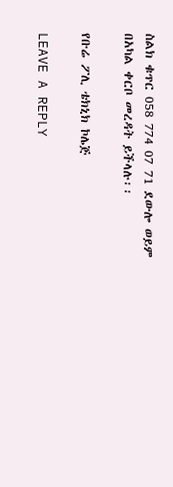ስልክ ቁጥር 058 774 07 71 ደውሎ ወይም በአካል ቀርቦ መረዳት ይችላሉ፡፡

የቡሬ ፖሊ ቴክኒክ ኮሌጅ

LEAVE A REPLY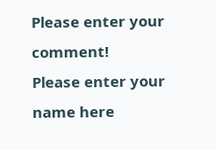Please enter your comment!
Please enter your name here